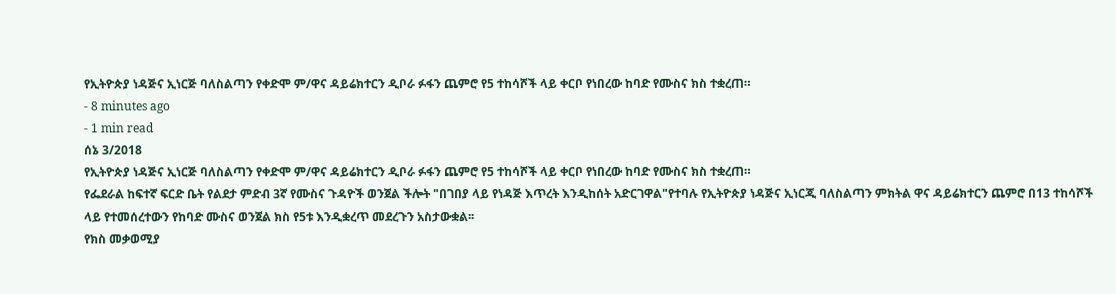የኢትዮጵያ ነዳጅና ኢነርጅ ባለስልጣን የቀድሞ ም/ዋና ዳይሬክተርን ዲቦራ ፉፋን ጨምሮ የ5 ተከሳሾች ላይ ቀርቦ የነበረው ከባድ የሙስና ክስ ተቋረጠ።
- 8 minutes ago
- 1 min read
ሰኔ 3/2018
የኢትዮጵያ ነዳጅና ኢነርጅ ባለስልጣን የቀድሞ ም/ዋና ዳይሬክተርን ዲቦራ ፉፋን ጨምሮ የ5 ተከሳሾች ላይ ቀርቦ የነበረው ከባድ የሙስና ክስ ተቋረጠ።
የፌደራል ከፍተኛ ፍርድ ቤት የልደታ ምድብ 3ኛ የሙስና ጉዳዮች ወንጀል ችሎት "በገበያ ላይ የነዳጅ እጥረት እንዲከሰት አድርገዋል"የተባሉ የኢትዮጵያ ነዳጅና ኢነርጂ ባለስልጣን ምክትል ዋና ዳይሬክተርን ጨምሮ በ13 ተከሳሾች ላይ የተመሰረተውን የከባድ ሙስና ወንጀል ክስ የ5ቱ እንዲቋረጥ መደረጉን አስታውቋል፡፡
የክስ መቃወሚያ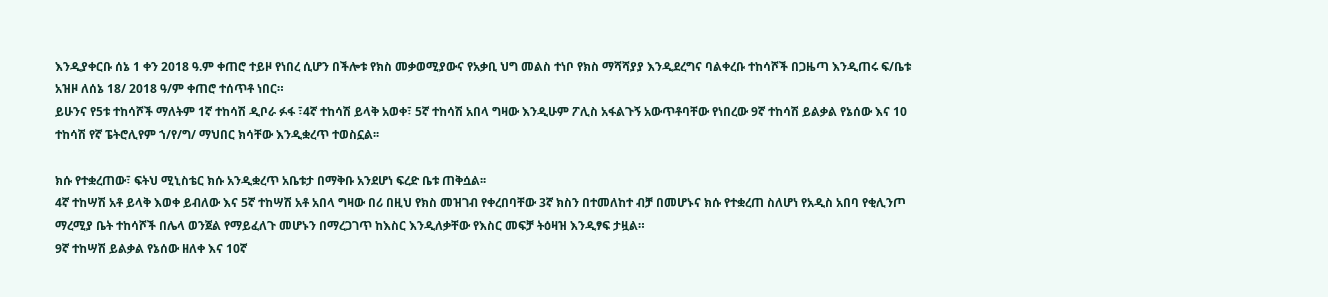እንዲያቀርቡ ሰኔ 1 ቀን 2018 ዓ.ም ቀጠሮ ተይዞ የነበረ ሲሆን በችሎቱ የክስ መቃወሚያውና የአቃቢ ህግ መልስ ተነቦ የክስ ማሻሻያያ እንዲደረግና ባልቀረቡ ተከሳሾች በጋዜጣ እንዲጠሩ ፍ/ቤቱ አዝዞ ለሰኔ 18/ 2018 ዓ/ም ቀጠሮ ተሰጥቶ ነበር።
ይሁንና የ5ቱ ተከሳሾች ማለትም 1ኛ ተከሳሽ ዲቦራ ፉፋ ፣4ኛ ተከሳሽ ይላቅ አወቀ፣ 5ኛ ተከሳሽ አበላ ግዛው እንዲሁም ፖሊስ አፋልጉኝ አውጥቶባቸው የነበረው 9ኛ ተከሳሽ ይልቃል የኔሰው እና 10 ተከሳሽ የኛ ፔትሮሊየም ኀ/የ/ግ/ ማህበር ክሳቸው እንዲቋረጥ ተወስኗል፡፡

ክሱ የተቋረጠው፣ ፍትህ ሚኒስቴር ክሱ አንዲቋረጥ አቤቱታ በማቅቡ አንደሆነ ፍረድ ቤቱ ጠቅሷል፡፡
4ኛ ተከሣሽ አቶ ይላቅ እወቀ ይብለው እና 5ኛ ተከሣሽ አቶ አበላ ግዛው በሪ በዚህ የክስ መዝገብ የቀረበባቸው 3ኛ ክስን በተመለከተ ብቻ በመሆኑና ክሱ የተቋረጠ ስለሆነ የአዲስ አበባ የቂሊንጦ ማረሚያ ቤት ተከሳሾች በሌላ ወንጀል የማይፈለጉ መሆኑን በማረጋገጥ ከእስር እንዲለቃቸው የእስር መፍቻ ትዕዛዝ እንዲፃፍ ታዟል።
9ኛ ተከሣሽ ይልቃል የኔሰው ዘለቀ እና 10ኛ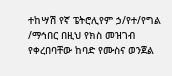ተከሣሽ የኛ ፔትሮሊየም ኃ/የተ/የግል /ማኅበር በዚህ የክስ መዝገብ የቀረበባቸው ከባድ የሙስና ወንጀል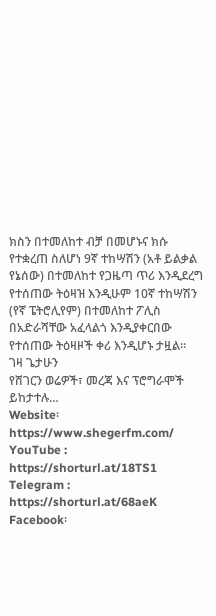ክስን በተመለከተ ብቻ በመሆኑና ክሱ የተቋረጠ ስለሆነ 9ኛ ተከሣሽን (አቶ ይልቃል የኔሰው) በተመለከተ የጋዜጣ ጥሪ እንዲደረግ የተሰጠው ትዕዛዝ እንዲሁም 10ኛ ተከሣሽን (የኛ ፔትሮሊየም) በተመለከተ ፖሊስ በአድራሻቸው አፈላልጎ እንዲያቀርበው የተሰጠው ትዕዛዞች ቀሪ እንዲሆኑ ታዟል።
ገዛ ጌታሁን
የሸገርን ወሬዎች፣ መረጃ እና ፕሮግራሞች ይከታተሉ…
Website፡ https://www.shegerfm.com/
YouTube : https://shorturl.at/18TS1
Telegram : https://shorturl.at/68aeK
Facebook፡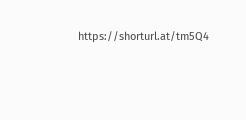https://shorturl.at/tm5Q4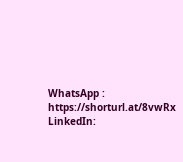WhatsApp : https://shorturl.at/8vwRx
LinkedIn: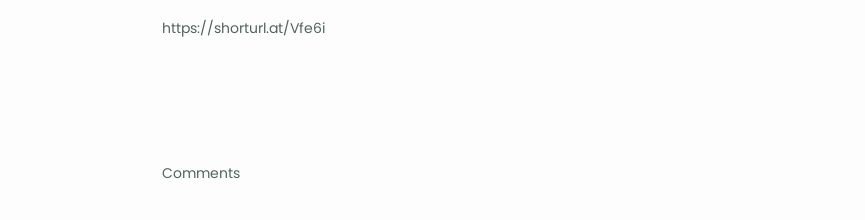https://shorturl.at/Vfe6i





Comments